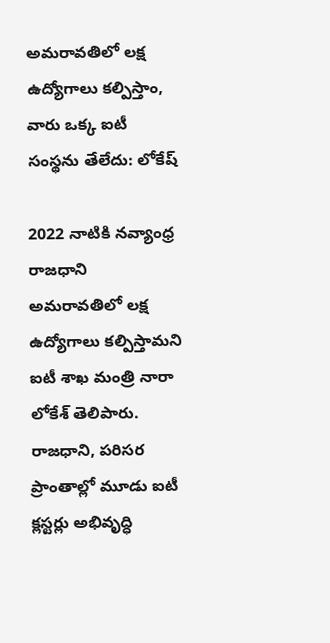అమరావతిలో లక్ష ఉద్యోగాలు కల్పిస్తాం, వారు ఒక్క ఐటీ సంస్థను తేలేదు: లోకేష్

2022 నాటికి నవ్యాంధ్ర రాజధాని అమరావతిలో లక్ష ఉద్యోగాలు కల్పిస్తామని ఐటీ శాఖ మంత్రి నారా లోకేశ్‌ తెలిపారు. రాజధాని, పరిసర ప్రాంతాల్లో మూడు ఐటీ క్లస్టర్లు అభివృద్ధి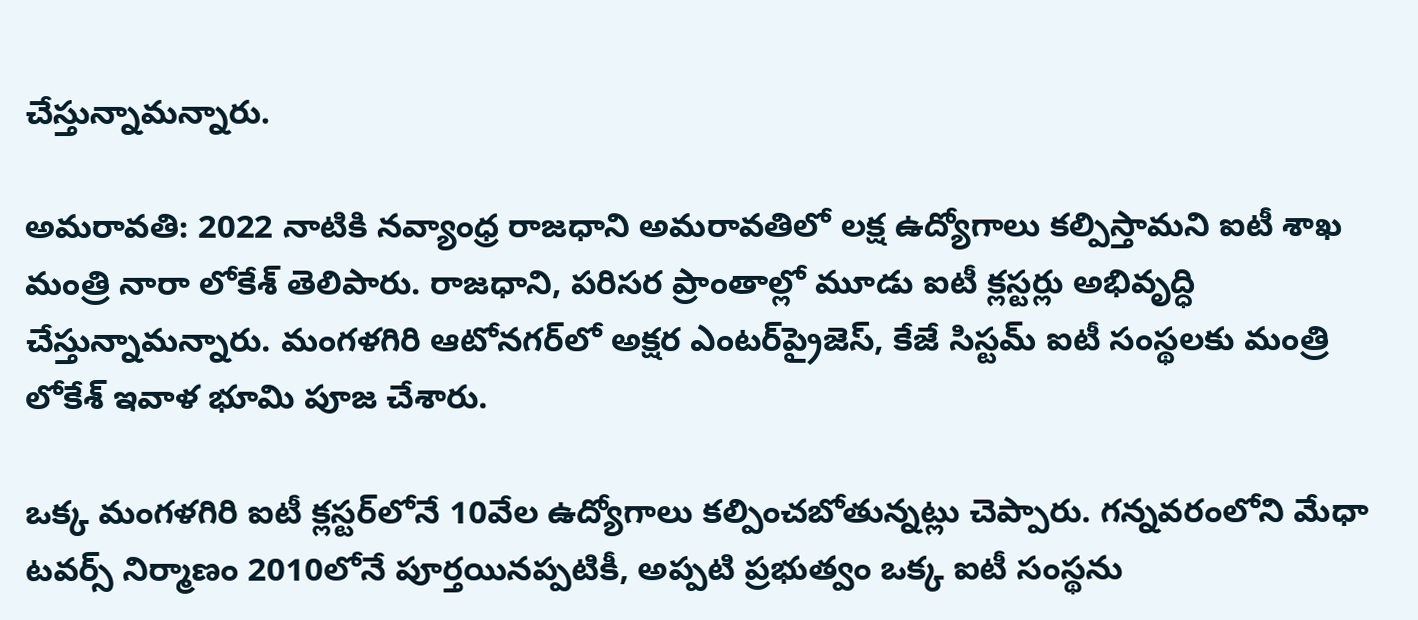చేస్తున్నామన్నారు.

అమరావతి: 2022 నాటికి నవ్యాంధ్ర రాజధాని అమరావతిలో లక్ష ఉద్యోగాలు కల్పిస్తామని ఐటీ శాఖ మంత్రి నారా లోకేశ్‌ తెలిపారు. రాజధాని, పరిసర ప్రాంతాల్లో మూడు ఐటీ క్లస్టర్లు అభివృద్ధి చేస్తున్నామన్నారు. మంగళగిరి ఆటోనగర్‌లో అక్షర ఎంటర్‌ప్రైజెస్‌, కేజే సిస్టమ్‌ ఐటీ సంస్థలకు మంత్రి లోకేశ్‌ ఇవాళ భూమి పూజ చేశారు.

ఒక్క మంగళగిరి ఐటీ క్లస్టర్‌లోనే 10వేల ఉద్యోగాలు కల్పించబోతున్నట్లు చెప్పారు. గన్నవరంలోని మేధా టవర్స్‌ నిర్మాణం 2010లోనే పూర్తయినప్పటికీ, అప్పటి ప్రభుత్వం ఒక్క ఐటీ సంస్థను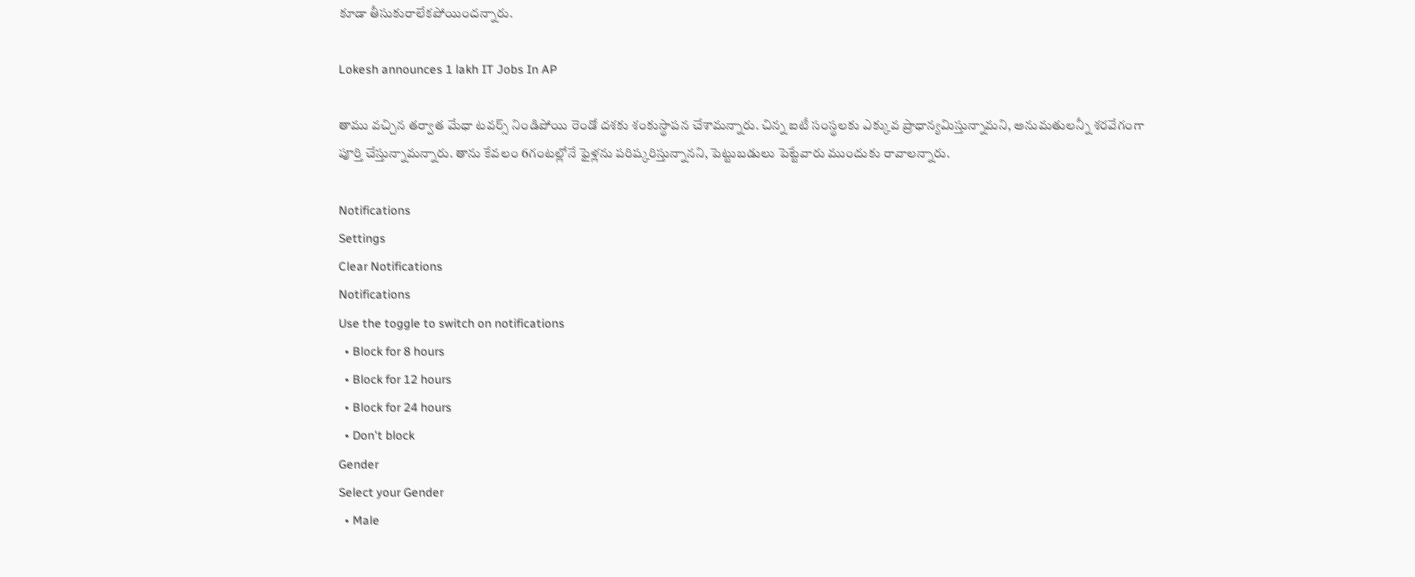కూడా తీసుకురాలేకపోయిందన్నారు.

Lokesh announces 1 lakh IT Jobs In AP

తాము వచ్చిన తర్వాత మేధా టవర్స్‌ నిండిపోయి రెండో దశకు శంకుస్థాపన చేశామన్నారు. చిన్న ఐటీ సంస్థలకు ఎక్కువ ప్రాధాన్యమిస్తున్నామని, అనుమతులన్నీ శరవేగంగా పూర్తి చేస్తున్నామన్నారు. తాను కేవలం 6గంటల్లోనే ఫైళ్లను పరిష్కరిస్తున్నానని, పెట్టుబడులు పెట్టేవారు ముందుకు రావాలన్నారు.

Notifications
Settings
Clear Notifications
Notifications
Use the toggle to switch on notifications
  • Block for 8 hours
  • Block for 12 hours
  • Block for 24 hours
  • Don't block
Gender
Select your Gender
  • Male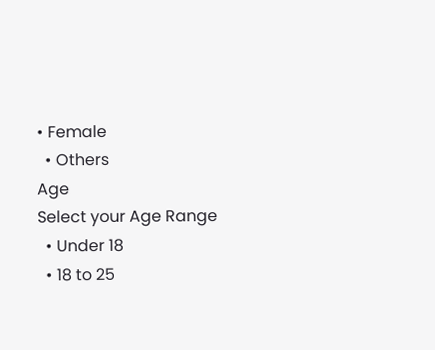• Female
  • Others
Age
Select your Age Range
  • Under 18
  • 18 to 25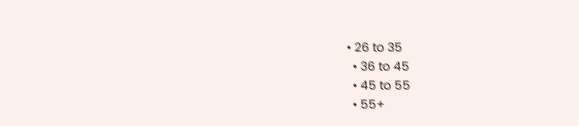• 26 to 35
  • 36 to 45
  • 45 to 55
  • 55+